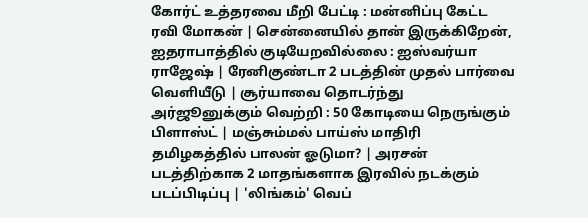கோர்ட் உத்தரவை மீறி பேட்டி : மன்னிப்பு கேட்ட ரவி மோகன் | சென்னையில் தான் இருக்கிறேன், ஐதராபாத்தில் குடியேறவில்லை : ஐஸ்வர்யா ராஜேஷ் | ரேனிகுண்டா 2 படத்தின் முதல் பார்வை வெளியீடு | சூர்யாவை தொடர்ந்து அர்ஜூனுக்கும் வெற்றி : 50 கோடியை நெருங்கும் பிளாஸ்ட் | மஞ்சும்மல் பாய்ஸ் மாதிரி தமிழகத்தில் பாலன் ஓடுமா? | அரசன் படத்திற்காக 2 மாதங்களாக இரவில் நடக்கும் படப்பிடிப்பு | 'லிங்கம்' வெப்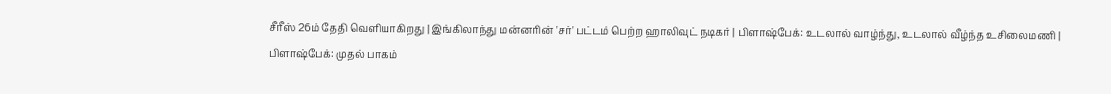சீரீஸ் 26ம் தேதி வெளியாகிறது | இங்கிலாந்து மன்னரின் 'சர்' பட்டம் பெற்ற ஹாலிவுட் நடிகர் | பிளாஷ்பேக்: உடலால் வாழ்ந்து, உடலால் வீழ்ந்த உசிலைமணி | பிளாஷ்பேக்: முதல் பாகம்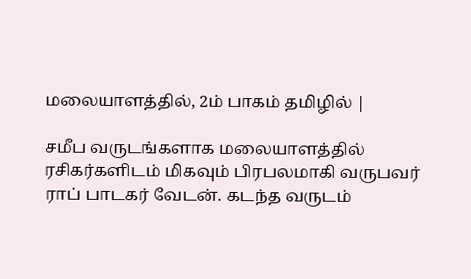மலையாளத்தில், 2ம் பாகம் தமிழில் |

சமீப வருடங்களாக மலையாளத்தில் ரசிகர்களிடம் மிகவும் பிரபலமாகி வருபவர் ராப் பாடகர் வேடன். கடந்த வருடம்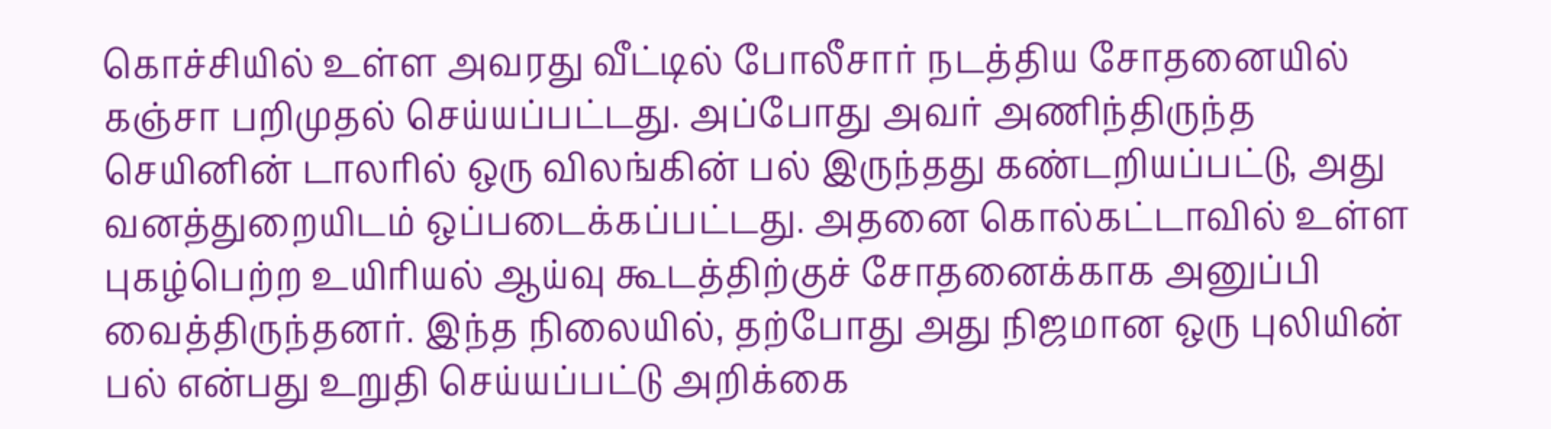கொச்சியில் உள்ள அவரது வீட்டில் போலீசார் நடத்திய சோதனையில் கஞ்சா பறிமுதல் செய்யப்பட்டது. அப்போது அவர் அணிந்திருந்த செயினின் டாலரில் ஒரு விலங்கின் பல் இருந்தது கண்டறியப்பட்டு, அது வனத்துறையிடம் ஒப்படைக்கப்பட்டது. அதனை கொல்கட்டாவில் உள்ள புகழ்பெற்ற உயிரியல் ஆய்வு கூடத்திற்குச் சோதனைக்காக அனுப்பி வைத்திருந்தனர். இந்த நிலையில், தற்போது அது நிஜமான ஒரு புலியின் பல் என்பது உறுதி செய்யப்பட்டு அறிக்கை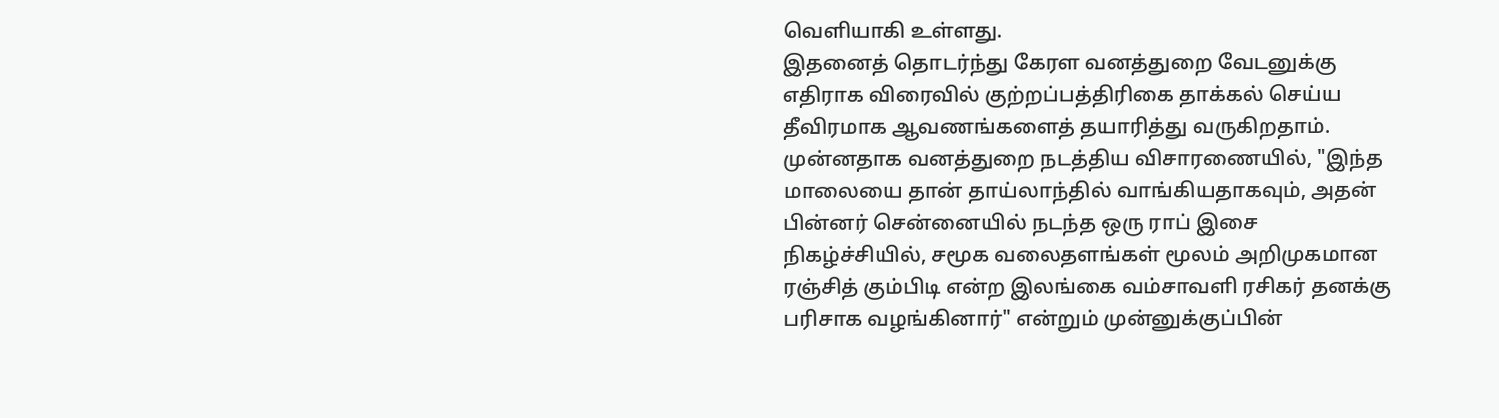வெளியாகி உள்ளது.
இதனைத் தொடர்ந்து கேரள வனத்துறை வேடனுக்கு எதிராக விரைவில் குற்றப்பத்திரிகை தாக்கல் செய்ய தீவிரமாக ஆவணங்களைத் தயாரித்து வருகிறதாம். முன்னதாக வனத்துறை நடத்திய விசாரணையில், "இந்த மாலையை தான் தாய்லாந்தில் வாங்கியதாகவும், அதன் பின்னர் சென்னையில் நடந்த ஒரு ராப் இசை நிகழ்ச்சியில், சமூக வலைதளங்கள் மூலம் அறிமுகமான ரஞ்சித் கும்பிடி என்ற இலங்கை வம்சாவளி ரசிகர் தனக்கு பரிசாக வழங்கினார்" என்றும் முன்னுக்குப்பின்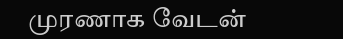முரணாக வேடன்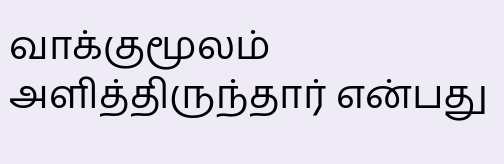வாக்குமூலம் அளித்திருந்தார் என்பது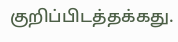குறிப்பிடத்தக்கது.